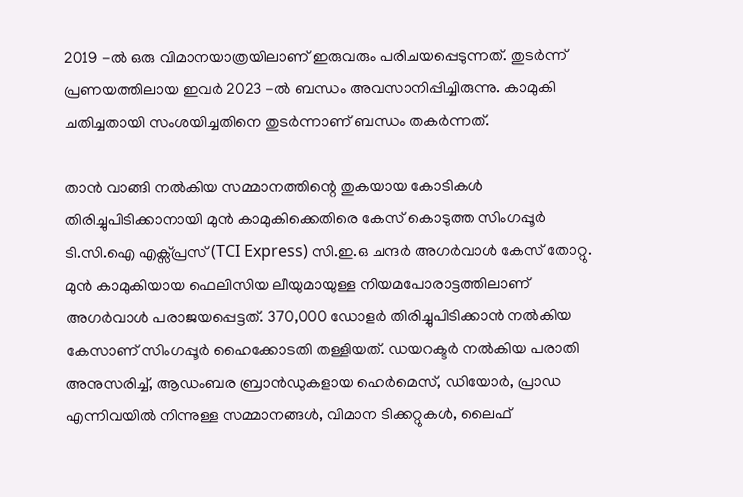2019 -ൽ ഒരു വിമാനയാത്രയിലാണ് ഇരുവരും പരിചയപ്പെടുന്നത്. തുടർന്ന് പ്രണയത്തിലായ ഇവർ 2023 -ൽ ബന്ധം അവസാനിപ്പിച്ചിരുന്നു. കാമുകി ചതിച്ചതായി സംശയിച്ചതിനെ തുടർന്നാണ് ബന്ധം തകർന്നത്.

താൻ വാങ്ങി നൽകിയ സമ്മാനത്തിന്റെ തുകയായ കോടികൾ തിരിച്ചുപിടിക്കാനായി മുൻ കാമുകിക്കെതിരെ കേസ് കൊടുത്ത സിംഗപ്പൂർ ടി.സി.ഐ എക്സ്പ്രസ് (TCI Express) സി.ഇ.ഒ ചന്ദർ അഗർവാൾ കേസ് തോറ്റു. മുൻ കാമുകിയായ ഫെലിസിയ ലീയുമായുള്ള നിയമപോരാട്ടത്തിലാണ് അഗർവാൾ പരാജയപ്പെട്ടത്. 370,000 ഡോളർ തിരിച്ചുപിടിക്കാൻ നൽകിയ കേസാണ് സിംഗപ്പൂർ ഹൈക്കോടതി തള്ളിയത്. ഡയറക്ടർ നൽകിയ പരാതി അനുസരിച്ച്, ആഡംബര ബ്രാൻഡുകളായ ഹെർമെസ്, ഡിയോർ, പ്രാഡ എന്നിവയിൽ നിന്നുള്ള സമ്മാനങ്ങൾ, വിമാന ടിക്കറ്റുകൾ, ലൈഫ്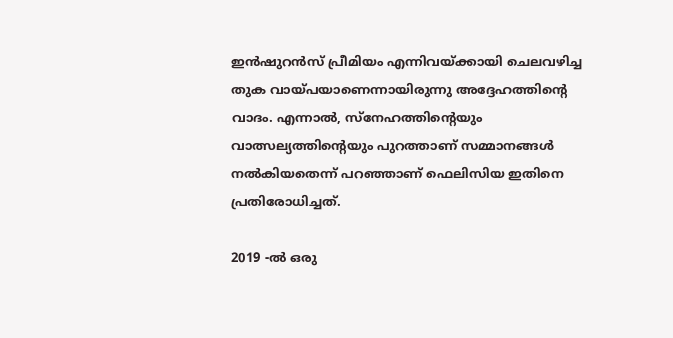ഇൻഷുറൻസ് പ്രീമിയം എന്നിവയ്ക്കായി ചെലവഴിച്ച തുക വായ്പയാണെന്നായിരുന്നു അദ്ദേഹത്തിന്റെ വാദം. എന്നാൽ, സ്നേഹത്തിന്റെയും വാത്സല്യത്തിന്റെയും പുറത്താണ് സമ്മാനങ്ങൾ നൽകിയതെന്ന് പറഞ്ഞാണ് ഫെലിസിയ ഇതിനെ പ്രതിരോധിച്ചത്.

2019 -ൽ ഒരു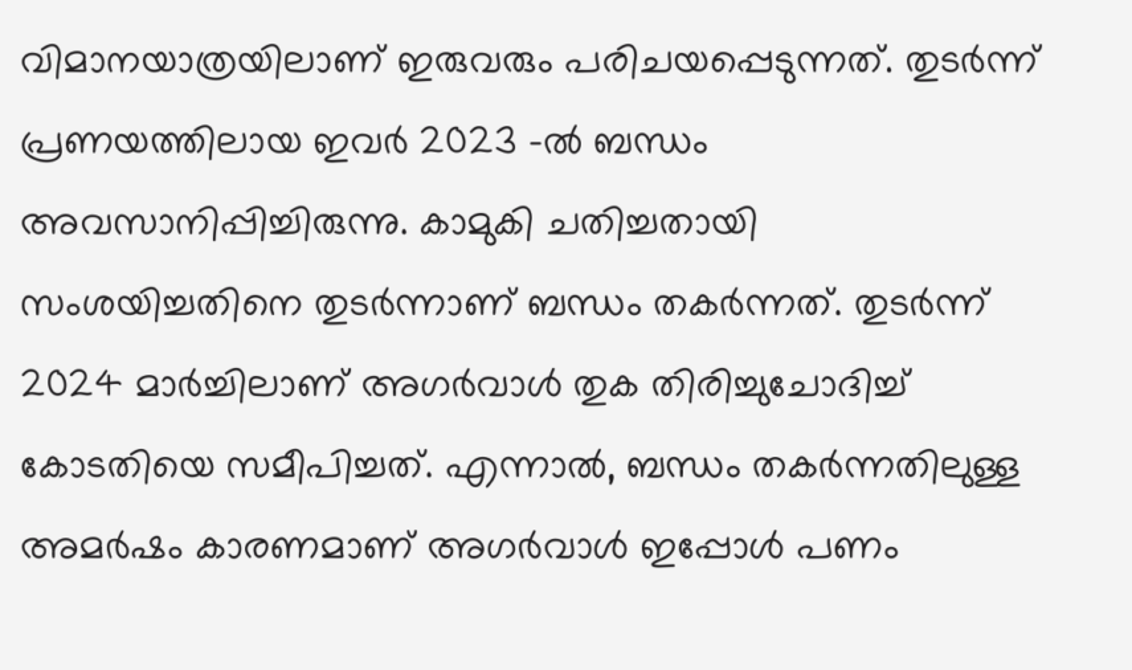വിമാനയാത്രയിലാണ് ഇരുവരും പരിചയപ്പെടുന്നത്. തുടർന്ന് പ്രണയത്തിലായ ഇവർ 2023 -ൽ ബന്ധം അവസാനിപ്പിച്ചിരുന്നു. കാമുകി ചതിച്ചതായി സംശയിച്ചതിനെ തുടർന്നാണ് ബന്ധം തകർന്നത്. തുടർന്ന് 2024 മാർച്ചിലാണ് അഗർവാൾ തുക തിരിച്ചുചോദിച്ച് കോടതിയെ സമീപിച്ചത്. എന്നാൽ, ബന്ധം തകർന്നതിലുള്ള അമർഷം കാരണമാണ് അഗർവാൾ ഇപ്പോൾ പണം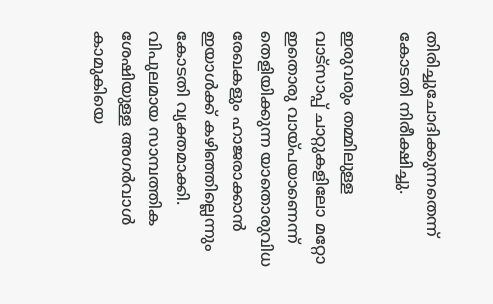തിരിച്ചുചോദിക്കുന്നതെന്ന് കോടതി നിരീക്ഷിച്ചു.

ഇരുവരും തമ്മിലുള്ള വാട്സാപ്പ് ചാറ്റുകളിലോ മറ്റോ ഇതൊരു വായ്പയാണെന്ന് തെളിയിക്കുന്ന യാതൊരുവിധ രേഖകളും ഹാജരാക്കാൻ ഇയാൾക്ക് കഴിഞ്ഞില്ലെന്നും കോടതി വ്യക്തമാക്കി. വിപുലമായ സാമ്പത്തിക ശേഷിയുള്ള അഗർവാൾ കാമുകിയെ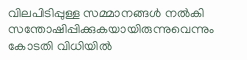വിലപിടിപ്പുള്ള സമ്മാനങ്ങൾ നൽകി സന്തോഷിപ്പിക്കുകയായിരുന്നുവെന്നും കോടതി വിധിയിൽ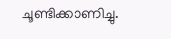ചൂണ്ടിക്കാണിച്ചു.